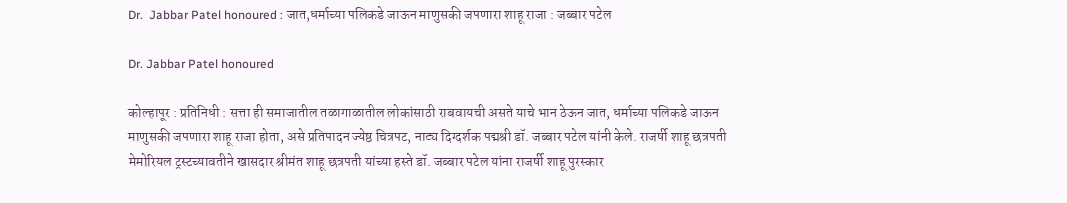Dr.  Jabbar Patel honoured : जात,धर्माच्या पलिकडे जाऊन माणुसकी जपणारा शाहू राजा : जब्बार पटेल

Dr. Jabbar Patel honoured

कोल्हापूर : प्रतिनिधी : सत्ता ही समाजातील तळागाळातील लोकांसाठी राबवायची असते याचे भान ठेऊन जात, धर्माच्या पलिकडे जाऊन माणुसकी जपणारा शाहू राजा होता, असे प्रतिपादन ज्येष्ठ चित्रपट, नाट्य दिग्दर्शक पद्मश्री डॉ. जब्बार पटेल यांनी केले. राजर्षी शाहू छत्रपती मेमोरियल ट्रस्टच्यावतीने खासदार श्रीमंत शाहू छत्रपती यांच्या हस्ते डॉ. जब्बार पटेल यांना राजर्षी शाहू पुरस्कार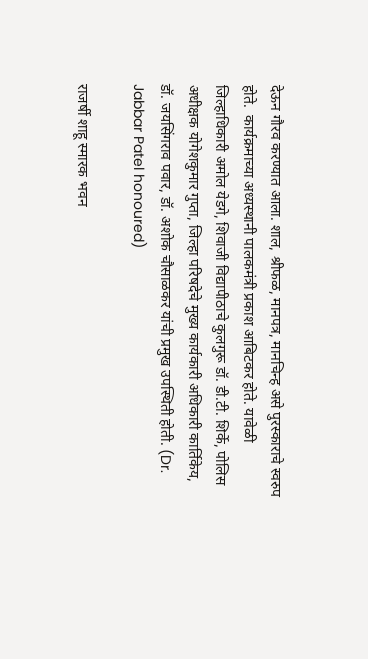देऊन गौरव करण्यात आला. शाल, श्रीफळ, मानपत्र, मानचिन्ह असे पुरस्काराचे स्वरुप होते.  कार्यक्रमाच्या अध्यस्थानी पालकमंत्री प्रकाश आबिटकर होते. यावेळी जिल्हाधिकारी अमोल येडगे, शिवाजी विद्यापीठाचे कुलगुरू डॉ. डी.टी. शिर्के, पोलिस अधीक्षक योगेशकुमार गुप्ता, जिल्हा परिषदेचे मुख्य कार्यकारी अधिकारी कार्तिकेय, डॉ. जयसिंगराव पवार, डॉ. अशोक चौसाळकर यांची प्रमुख उपस्थिती होती. (Dr.  Jabbar Patel honoured)

राजर्षी शाहू स्मारक भवन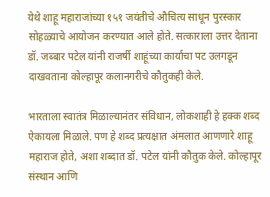येथे शाहू महाराजांच्या १५१ जयंतीचे औचित्य साधून पुरस्कार सोहळ्याचे आयोजन करण्यात आले होते. सत्काराला उत्तर देताना डॉ. जब्बार पटेल यांनी राजर्षी शाहूंच्या कार्याचा पट उलगडून दाखवताना कोल्हापूर कलानगरीचे कौतुकही केले.

भारताला स्वातंत्र मिळाल्यानंतर संविधान, लोकशाही हे हक्क शब्द ऐकायला मिळाले. पण हे शब्द प्रत्यक्षात अंमलात आणणारे शाहू महाराज होते, अशा शब्दात डॉ. पटेल यांनी कौतुक केले. कोल्हापूर संस्थान आणि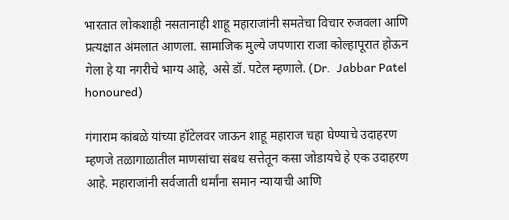भारतात लोकशाही नसतानाही शाहू महाराजांनी समतेचा विचार रुजवला आणि प्रत्यक्षात अंमलात आणला. सामाजिक मुल्ये जपणारा राजा कोल्हापूरात होऊन गेला हे या नगरीचे भाग्य आहे, असे डॉ. पटेल म्हणाले. (Dr.  Jabbar Patel honoured)

गंगाराम कांबळे यांच्या हॉटेलवर जाऊन शाहू महाराज चहा घेण्याचे उदाहरण म्हणजे तळागाळातील माणसांचा संबध सत्तेतून कसा जोडायचे हे एक उदाहरण आहे. महाराजांनी सर्वजाती धर्मांना समान न्यायाची आणि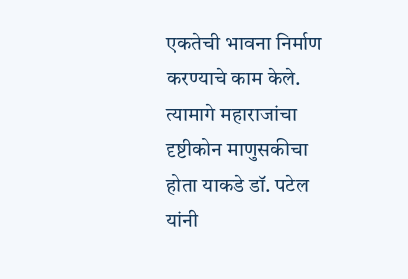एकतेची भावना निर्माण करण्याचे काम केले. त्यामागे महाराजांचा दृष्टीकोन माणुसकीचा होता याकडे डॉ. पटेल यांनी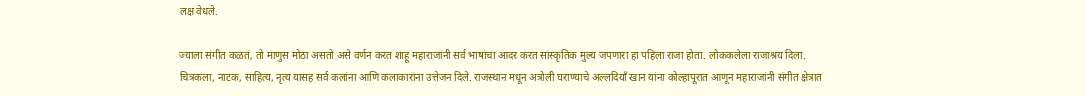लक्ष वेधले.

ज्याला संगीत कळतं, तो माणुस मोठा असतो असे वर्णन करत शाहू महाराजांनी सर्व भाषांचा आदर करत सांस्कृतिक मुल्य जपणारा हा पहिला राजा होता. लोककलेला राजाश्रय दिला. चित्रकला, नाटक, साहित्य, नृत्य यासह सर्व कलांना आणि कलाकारांना उत्तेजन दिले. राजस्थान मधून अत्रोली घराण्याचे अल्लदियाँ खान यांना कोल्हापूरात आणून महाराजांनी संगीत क्षेत्रात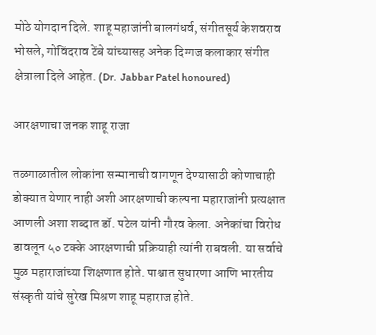मोठे योगदान दिले. शाहू महाजांनी बालगंधर्व, संगीतसूर्य केशवराव भोसले, गोविंदराव टेंबे यांच्यासह अनेक दिग्गज कलाकार संगीत क्षेत्राला दिले आहेत. (Dr.  Jabbar Patel honoured)

आरक्षणाचा जनक शाहू राजा

तळगाळातील लोकांना सन्मानाची वागणून देण्यासाठी कोणाचाही डोक्यात येणार नाही अशी आरक्षणाची कल्पना महाराजांनी प्रत्यक्षात आणली अशा शब्दात डॉ. पटेल यांनी गौरव केला. अनेकांचा विरोध डावलून ५० टक्के आरक्षणाची प्रक्रियाही त्यांनी राबवली. या सर्वाचे मुळ महाराजांच्या शिक्षणात होते. पाश्चात सुधारणा आणि भारतीय संस्कृती यांचे सुरेख मिश्रण शाहू महाराज होते.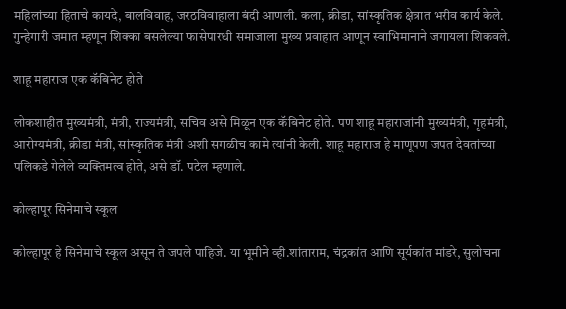महिलांच्या हिताचे कायदे, बालविवाह, जरठविवाहाला बंदी आणली. कला, क्रीडा, सांस्कृतिक क्षेत्रात भरीव कार्य केले. गुन्हेगारी जमात म्हणून शिक्का बसलेल्या फासेपारधी समाजाला मुख्य प्रवाहात आणून स्वाभिमानाने जगायला शिकवले.

शाहू महाराज एक कॅबिनेट होते

लोकशाहीत मुख्यमंत्री, मंत्री, राज्यमंत्री, सचिव असे मिळून एक कॅबिनेट होते. पण शाहू महाराजांनी मुख्यमंत्री, गृहमंत्री, आरोग्यमंत्री, क्रीडा मंत्री, सांस्कृतिक मंत्री अशी सगळीच कामे त्यांनी केली. शाहू महाराज हे माणूपण जपत देवतांच्या पलिकडे गेलेले व्यक्तिमत्व होते, असे डॉ. पटेल म्हणाले.

कोल्हापूर सिनेमाचे स्कूल

कोल्हापूर हे सिनेमाचे स्कूल असून ते जपले पाहिजे. या भूमीने व्ही.शांताराम, चंद्रकांत आणि सूर्यकांत मांडरे, सुलोचना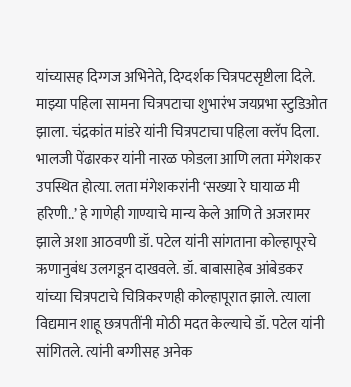यांच्यासह दिग्गज अभिनेते, दिग्दर्शक चित्रपटसृष्टीला दिले. माझ्या पहिला सामना चित्रपटाचा शुभारंभ जयप्रभा स्टुडिओत झाला. चंद्रकांत मांडरे यांनी चित्रपटाचा पहिला क्लॅप दिला. भालजी पेंढारकर यांनी नारळ फोडला आणि लता मंगेशकर उपस्थित होत्या. लता मंगेशकरांनी ‘सख्या रे घायाळ मी हरिणी..’ हे गाणेही गाण्याचे मान्य केले आणि ते अजरामर झाले अशा आठवणी डॉ. पटेल यांनी सांगताना कोल्हापूरचे ऋणानुबंध उलगडून दाखवले. डॉ. बाबासाहेब आंबेडकर यांच्या चित्रपटाचे चित्रिकरणही कोल्हापूरात झाले. त्याला विद्यमान शाहू छत्रपतींनी मोठी मदत केल्याचे डॉ. पटेल यांनी सांगितले. त्यांनी बग्गीसह अनेक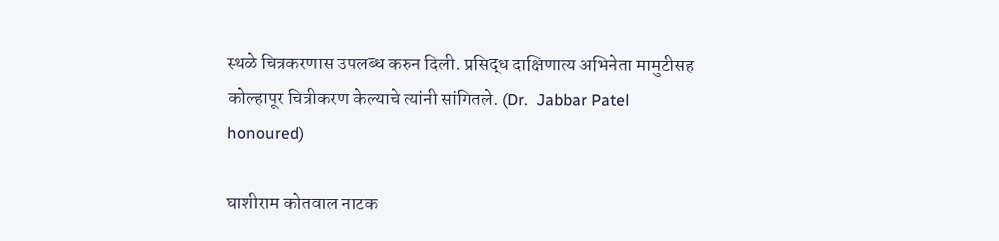स्थळे चित्रकरणास उपलब्ध करुन दिली. प्रसिद्ध दाक्षिणात्य अभिनेता मामुटीसह कोल्हापूर चित्रीकरण केल्याचे त्यांनी सांगितले. (Dr.  Jabbar Patel honoured)

घाशीराम कोतवाल नाटक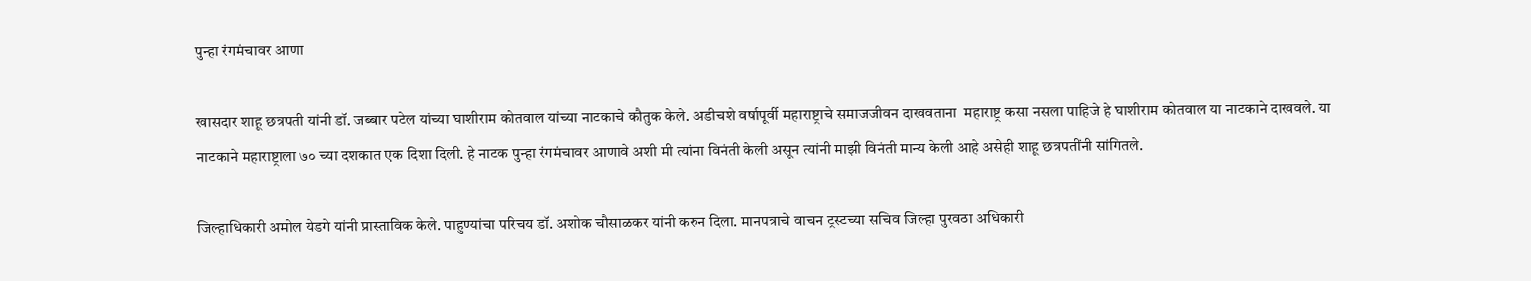पुन्हा रंगमंचावर आणा

खासदार शाहू छत्रपती यांनी डॉ. जब्बार पटेल यांच्या घाशीराम कोतवाल यांच्या नाटकाचे कौतुक केले. अडीचशे वर्षापूर्वी महाराष्ट्राचे समाजजीवन दाखवताना  महाराष्ट्र कसा नसला पाहिजे हे घाशीराम कोतवाल या नाटकाने दाखवले. या नाटकाने महाराष्ट्राला ७० च्या दशकात एक दिशा दिली. हे नाटक पुन्हा रंगमंचावर आणावे अशी मी त्यांना विनंती केली असून त्यांनी माझी विनंती मान्य केली आहे असेही शाहू छत्रपतींनी सांगितले.

जिल्हाधिकारी अमोल येडगे यांनी प्रास्ताविक केले. पाहुण्यांचा परिचय डॉ. अशोक चौसाळकर यांनी करुन दिला. मानपत्राचे वाचन ट्रस्टच्या सचिव जिल्हा पुरवठा अधिकारी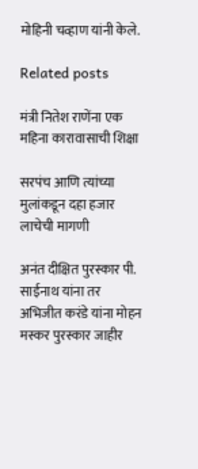मोहिनी चव्हाण यांनी केले.

Related posts

मंत्री नितेश राणेंना एक महिना कारावासाची शिक्षा

सरपंच आणि त्यांच्या मुलांकडून दहा हजार लाचेची मागणी

अनंत दीक्षित पुरस्कार पी. साईनाथ यांना तर अभिजीत करंडे यांना मोहन मस्कर पुरस्कार जाहीर